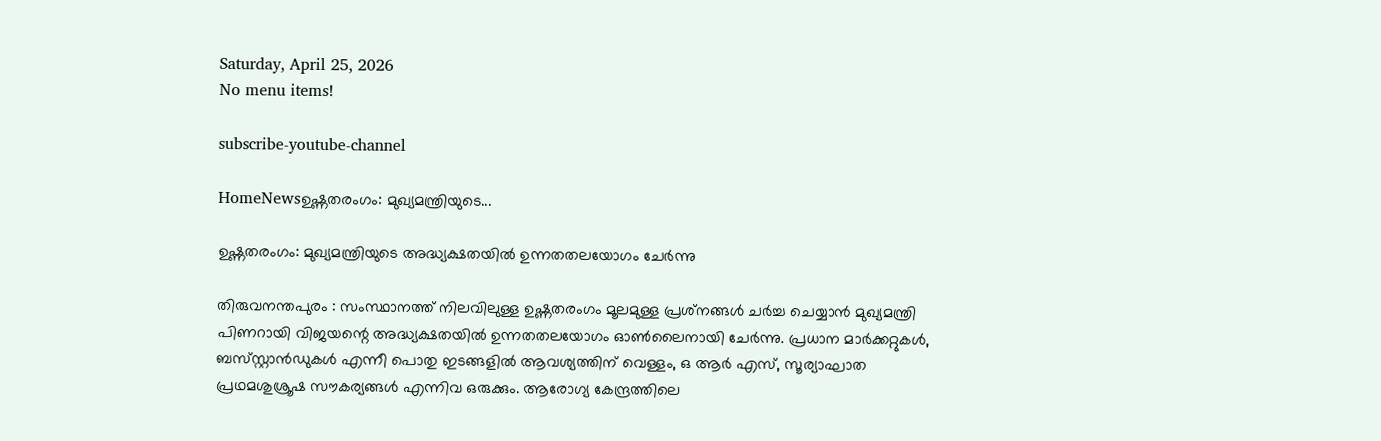Saturday, April 25, 2026
No menu items!

subscribe-youtube-channel

HomeNewsഉഷ്ണതരംഗം: മുഖ്യമന്ത്രിയുടെ...

ഉഷ്ണതരംഗം: മുഖ്യമന്ത്രിയുടെ അദ്ധ്യക്ഷതയിൽ ഉന്നതതലയോഗം ചേർന്നു

തിരുവനന്തപുരം : സംസ്ഥാനത്ത് നിലവിലുള്ള ഉഷ്ണതരംഗം മൂലമുള്ള പ്രശ്‌നങ്ങൾ ചർച്ച ചെയ്യാൻ മുഖ്യമന്ത്രി പിണറായി വിജയന്റെ അദ്ധ്യക്ഷതയിൽ ഉന്നതതലയോഗം ഓൺലൈനായി ചേർന്നു. പ്രധാന മാർക്കറ്റുകൾ, ബസ്‌സ്റ്റാൻഡുകൾ എന്നീ പൊതു ഇടങ്ങളിൽ ആവശ്യത്തിന് വെള്ളം, ഒ ആർ എസ്, സൂര്യാഘാത പ്രഥമശുശ്രൂഷ സൗകര്യങ്ങൾ എന്നിവ ഒരുക്കും. ആരോഗ്യ കേന്ദ്രത്തിലെ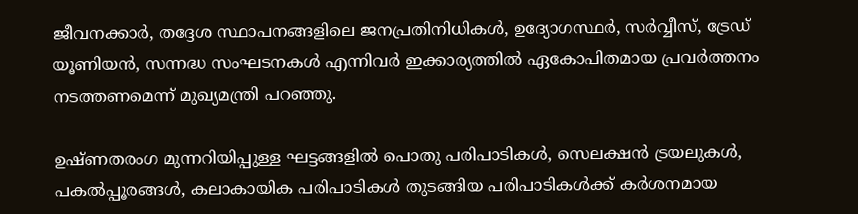ജീവനക്കാർ, തദ്ദേശ സ്ഥാപനങ്ങളിലെ ജനപ്രതിനിധികൾ, ഉദ്യോഗസ്ഥർ, സർവ്വീസ്, ട്രേഡ് യൂണിയൻ, സന്നദ്ധ സംഘടനകൾ എന്നിവർ ഇക്കാര്യത്തിൽ ഏകോപിതമായ പ്രവർത്തനം നടത്തണമെന്ന് മുഖ്യമന്ത്രി പറഞ്ഞു.

ഉഷ്ണതരംഗ മുന്നറിയിപ്പുള്ള ഘട്ടങ്ങളിൽ പൊതു പരിപാടികൾ, സെലക്ഷൻ ട്രയലുകൾ, പകൽപ്പൂരങ്ങൾ, കലാകായിക പരിപാടികൾ തുടങ്ങിയ പരിപാടികൾക്ക് കർശനമായ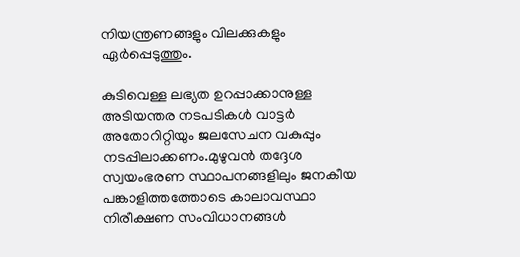നിയന്ത്രണങ്ങളും വിലക്കുകളും ഏർപ്പെടുത്തും.

കുടിവെള്ള ലഭ്യത ഉറപ്പാക്കാനുള്ള അടിയന്തര നടപടികൾ വാട്ടർ അതോറിറ്റിയും ജലസേചന വകുപ്പും നടപ്പിലാക്കണം.മുഴുവൻ തദ്ദേശ സ്വയംഭരണ സ്ഥാപനങ്ങളിലും ജനകീയ പങ്കാളിത്തത്തോടെ കാലാവസ്ഥാ നിരീക്ഷണ സംവിധാനങ്ങൾ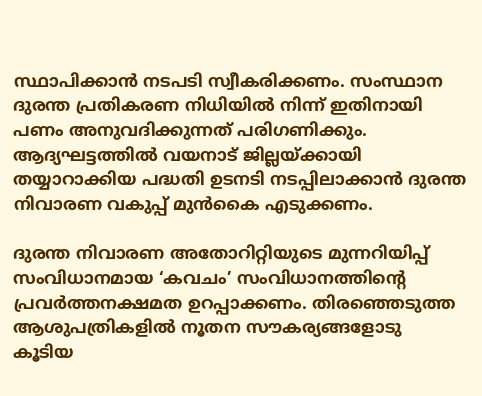സ്ഥാപിക്കാൻ നടപടി സ്വീകരിക്കണം. സംസ്ഥാന ദുരന്ത പ്രതികരണ നിധിയിൽ നിന്ന് ഇതിനായി പണം അനുവദിക്കുന്നത് പരിഗണിക്കും. ആദ്യഘട്ടത്തിൽ വയനാട് ജില്ലയ്ക്കായി തയ്യാറാക്കിയ പദ്ധതി ഉടനടി നടപ്പിലാക്കാൻ ദുരന്ത നിവാരണ വകുപ്പ് മുൻകൈ എടുക്കണം.

ദുരന്ത നിവാരണ അതോറിറ്റിയുടെ മുന്നറിയിപ്പ് സംവിധാനമായ ‘കവചം’ സംവിധാനത്തിന്റെ പ്രവർത്തനക്ഷമത ഉറപ്പാക്കണം. തിരഞ്ഞെടുത്ത ആശുപത്രികളിൽ നൂതന സൗകര്യങ്ങളോടു കൂടിയ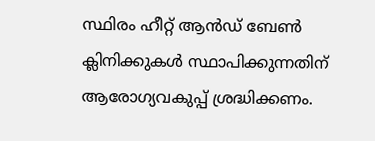സ്ഥിരം ഹീറ്റ് ആൻഡ് ബേൺ ക്ലിനിക്കുകൾ സ്ഥാപിക്കുന്നതിന് ആരോഗ്യവകുപ്പ് ശ്രദ്ധിക്കണം.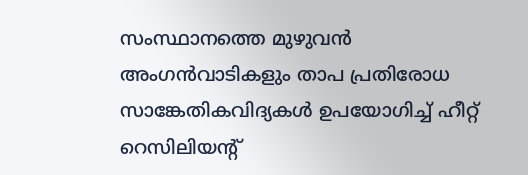സംസ്ഥാനത്തെ മുഴുവൻ അംഗൻവാടികളും താപ പ്രതിരോധ സാങ്കേതികവിദ്യകൾ ഉപയോഗിച്ച് ഹീറ്റ് റെസിലിയന്റ്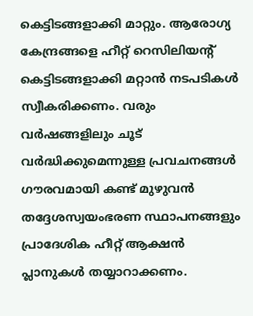കെട്ടിടങ്ങളാക്കി മാറ്റും. ആരോഗ്യ കേന്ദ്രങ്ങളെ ഹീറ്റ് റെസിലിയന്റ് കെട്ടിടങ്ങളാക്കി മറ്റാൻ നടപടികൾ സ്വീകരിക്കണം. വരും വർഷങ്ങളിലും ചൂട് വർദ്ധിക്കുമെന്നുള്ള പ്രവചനങ്ങൾ ഗൗരവമായി കണ്ട് മുഴുവൻ തദ്ദേശസ്വയംഭരണ സ്ഥാപനങ്ങളും പ്രാദേശിക ഹീറ്റ് ആക്ഷൻ പ്ലാനുകൾ തയ്യാറാക്കണം.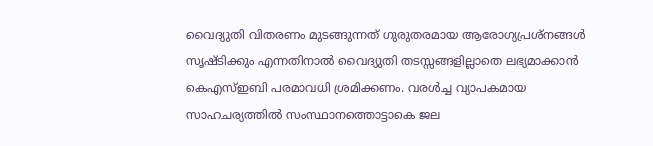വൈദ്യുതി വിതരണം മുടങ്ങുന്നത് ഗുരുതരമായ ആരോഗ്യപ്രശ്‌നങ്ങൾ സൃഷ്ടിക്കും എന്നതിനാൽ വൈദ്യുതി തടസ്സങ്ങളില്ലാതെ ലഭ്യമാക്കാൻ കെഎസ്ഇബി പരമാവധി ശ്രമിക്കണം. വരൾച്ച വ്യാപകമായ സാഹചര്യത്തിൽ സംസ്ഥാനത്തൊട്ടാകെ ജല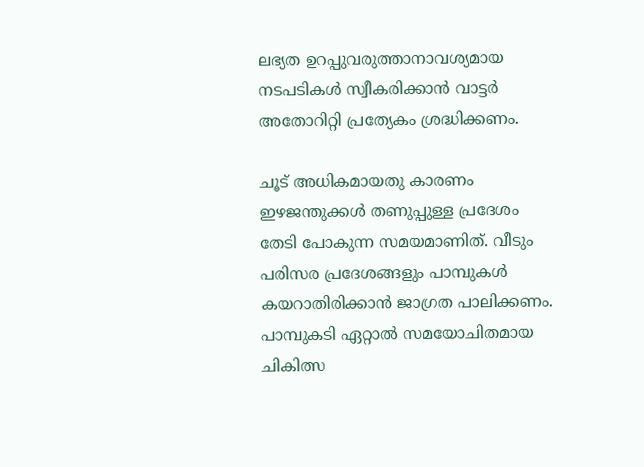ലഭ്യത ഉറപ്പുവരുത്താനാവശ്യമായ നടപടികൾ സ്വീകരിക്കാൻ വാട്ടർ അതോറിറ്റി പ്രത്യേകം ശ്രദ്ധിക്കണം.

ചൂട് അധികമായതു കാരണം ഇഴജന്തുക്കൾ തണുപ്പുള്ള പ്രദേശം തേടി പോകുന്ന സമയമാണിത്. വീടും പരിസര പ്രദേശങ്ങളും പാമ്പുകൾ കയറാതിരിക്കാൻ ജാഗ്രത പാലിക്കണം. പാമ്പുകടി ഏറ്റാൽ സമയോചിതമായ ചികിത്സ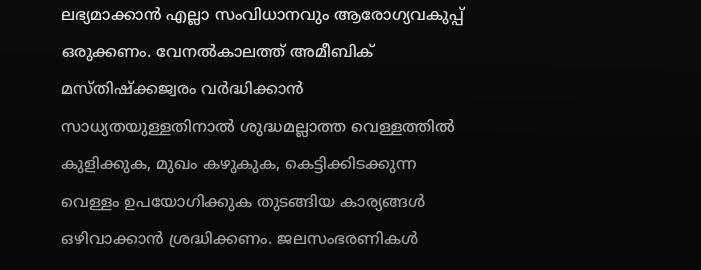ലഭ്യമാക്കാൻ എല്ലാ സംവിധാനവും ആരോഗ്യവകുപ്പ് ഒരുക്കണം. വേനൽകാലത്ത് അമീബിക് മസ്തിഷ്‌ക്കജ്വരം വർദ്ധിക്കാൻ സാധ്യതയുള്ളതിനാൽ ശുദ്ധമല്ലാത്ത വെള്ളത്തിൽ കുളിക്കുക, മുഖം കഴുകുക, കെട്ടിക്കിടക്കുന്ന വെള്ളം ഉപയോഗിക്കുക തുടങ്ങിയ കാര്യങ്ങൾ ഒഴിവാക്കാൻ ശ്രദ്ധിക്കണം. ജലസംഭരണികൾ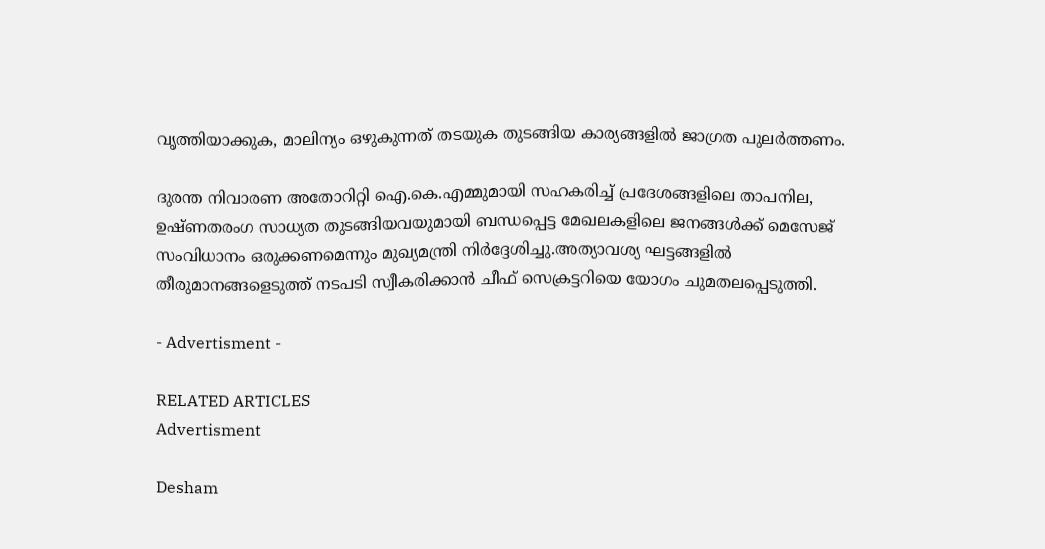വൃത്തിയാക്കുക, മാലിന്യം ഒഴുകുന്നത് തടയുക തുടങ്ങിയ കാര്യങ്ങളിൽ ജാഗ്രത പുലർത്തണം.

ദുരന്ത നിവാരണ അതോറിറ്റി ഐ.കെ.എമ്മുമായി സഹകരിച്ച് പ്രദേശങ്ങളിലെ താപനില, ഉഷ്ണതരംഗ സാധ്യത തുടങ്ങിയവയുമായി ബന്ധപ്പെട്ട മേഖലകളിലെ ജനങ്ങൾക്ക് മെസേജ് സംവിധാനം ഒരുക്കണമെന്നും മുഖ്യമന്ത്രി നിർദ്ദേശിച്ചു.അത്യാവശ്യ ഘട്ടങ്ങളിൽ തീരുമാനങ്ങളെടുത്ത് നടപടി സ്വീകരിക്കാൻ ചീഫ് സെക്രട്ടറിയെ യോഗം ചുമതലപ്പെടുത്തി.

- Advertisment -

RELATED ARTICLES
Advertisment

Desham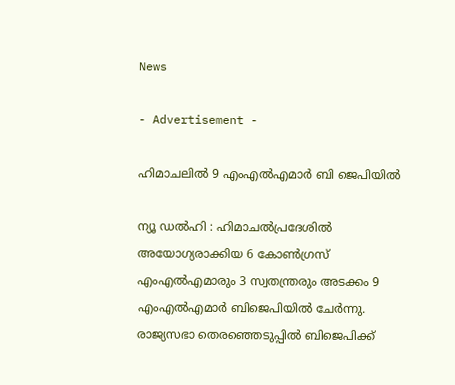News

- Advertisement -

ഹിമാചലിൽ 9 എംഎൽഎമാർ ബി ജെപിയിൽ

ന്യൂ ഡൽഹി : ഹിമാചൽപ്രദേശിൽ അയോഗ്യരാക്കിയ 6 കോൺഗ്രസ്‌ എംഎൽഎമാരും 3 സ്വതന്ത്രരും അടക്കം 9 എംഎൽഎമാർ ബിജെപിയിൽ ചേർന്നു. രാജ്യസഭാ തെരഞ്ഞെടുപ്പിൽ ബിജെപിക്ക്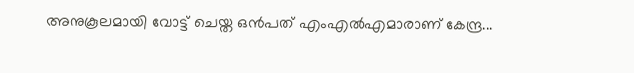അനുകൂലമായി വോട്ട് ചെയ്ത ഒൻപത് എംഎൽഎമാരാണ് കേന്ദ്ര...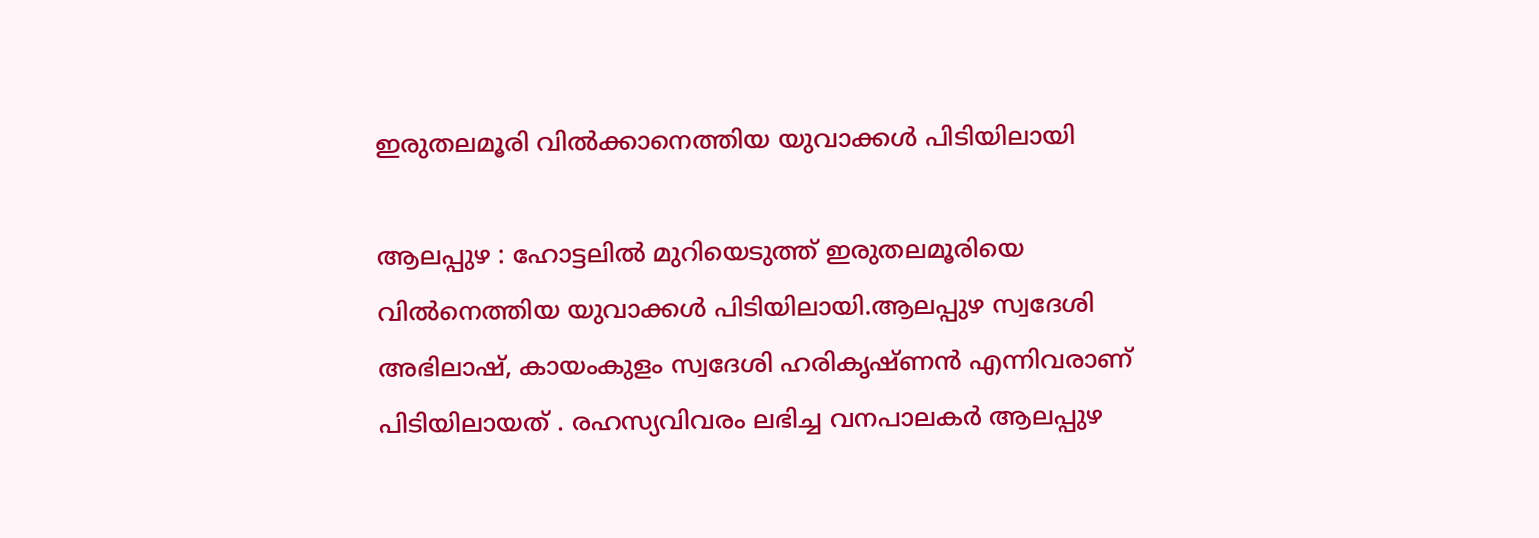ഇരുതലമൂരി വിൽക്കാനെത്തിയ യുവാക്കള്‍ പിടിയിലായി

ആലപ്പുഴ : ഹോട്ടലിൽ മുറിയെടുത്ത്‌ ഇരുതലമൂരിയെ വിൽനെത്തിയ യുവാക്കള്‍ പിടിയിലായി.ആലപ്പുഴ സ്വദേശി അഭിലാഷ്‌, കായംകുളം സ്വദേശി ഹരികൃഷ്‌ണൻ എന്നിവരാണ് പിടിയിലായത് . രഹസ്യവിവരം ലഭിച്ച വനപാലകർ ആലപ്പുഴ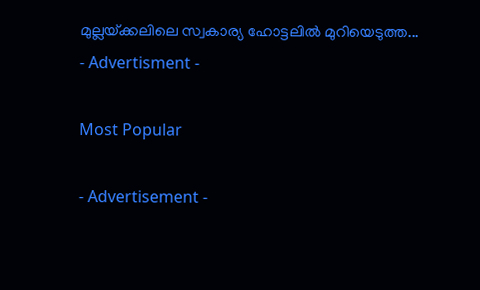മുല്ലയ്‌ക്കലിലെ സ്വകാര്യ ഹോട്ടലിൽ മുറിയെടുത്ത...
- Advertisment -

Most Popular

- Advertisement -